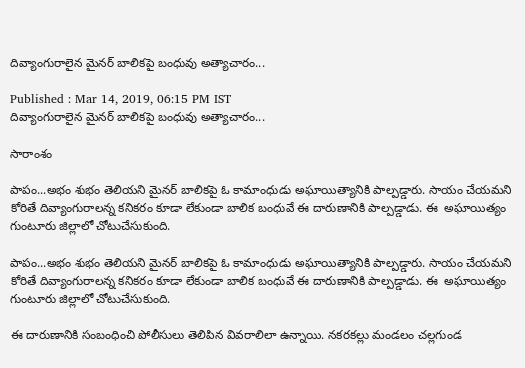దివ్యాంగురాలైన మైనర్ బాలికపై బంధువు అత్యాచారం...

Published : Mar 14, 2019, 06:15 PM IST
దివ్యాంగురాలైన మైనర్ బాలికపై బంధువు అత్యాచారం...

సారాంశం

పాపం...అభం శుభం తెలియని మైనర్ బాలికపై ఓ కామాంధుడు అఘాయిత్యానికి పాల్పడ్డారు. సాయం చేయమని కోరితే దివ్యాంగురాలన్న కనికరం కూడా లేకుండా బాలిక బంధువే ఈ దారుణానికి పాల్పడ్డాడు. ఈ  అఘాయిత్యం గుంటూరు జిల్లాలో చోటుచేసుకుంది.

పాపం...అభం శుభం తెలియని మైనర్ బాలికపై ఓ కామాంధుడు అఘాయిత్యానికి పాల్పడ్డారు. సాయం చేయమని కోరితే దివ్యాంగురాలన్న కనికరం కూడా లేకుండా బాలిక బంధువే ఈ దారుణానికి పాల్పడ్డాడు. ఈ  అఘాయిత్యం గుంటూరు జిల్లాలో చోటుచేసుకుంది.

ఈ దారుణానికి సంబంధించి పోలీసులు తెలిపిన వివరాలిలా ఉన్నాయి. నకరకల్లు మండలం చల్లగుండ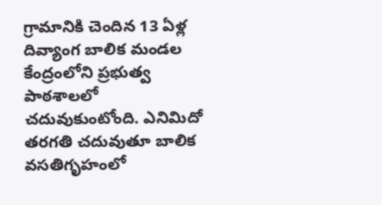గ్రామానికి చెందిన 13 ఏళ్ల దివ్యాంగ బాలిక మండల కేంద్రంలోని ప్రభుత్వ పాఠశాలలో చదువుకుంటోంది. ఎనిమిదో తరగతి చదువుతూ బాలిక వసతిగృహంలో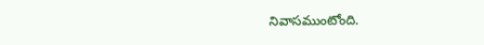నివాసముంటోంది.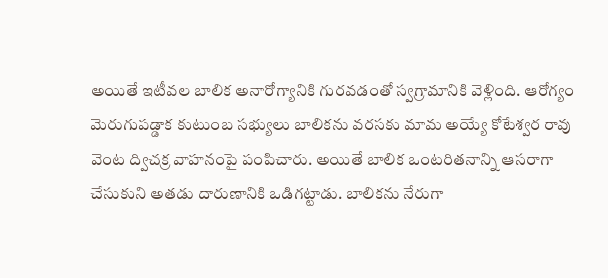అయితే ఇటీవల బాలిక అనారోగ్యానికి గురవడంతో స్వగ్రామానికి వెళ్లింది. ఆరోగ్యం మెరుగుపడ్డాక కుటుంబ సభ్యులు బాలికను వరసకు మామ అయ్యే కోటేశ్వర రావు వెంట ద్విచక్ర వాహనంపై పంపిచారు. అయితే బాలిక ఒంటరితనాన్ని ఆసరాగా చేసుకుని అతడు దారుణానికి ఒడిగట్టాడు. బాలికను నేరుగా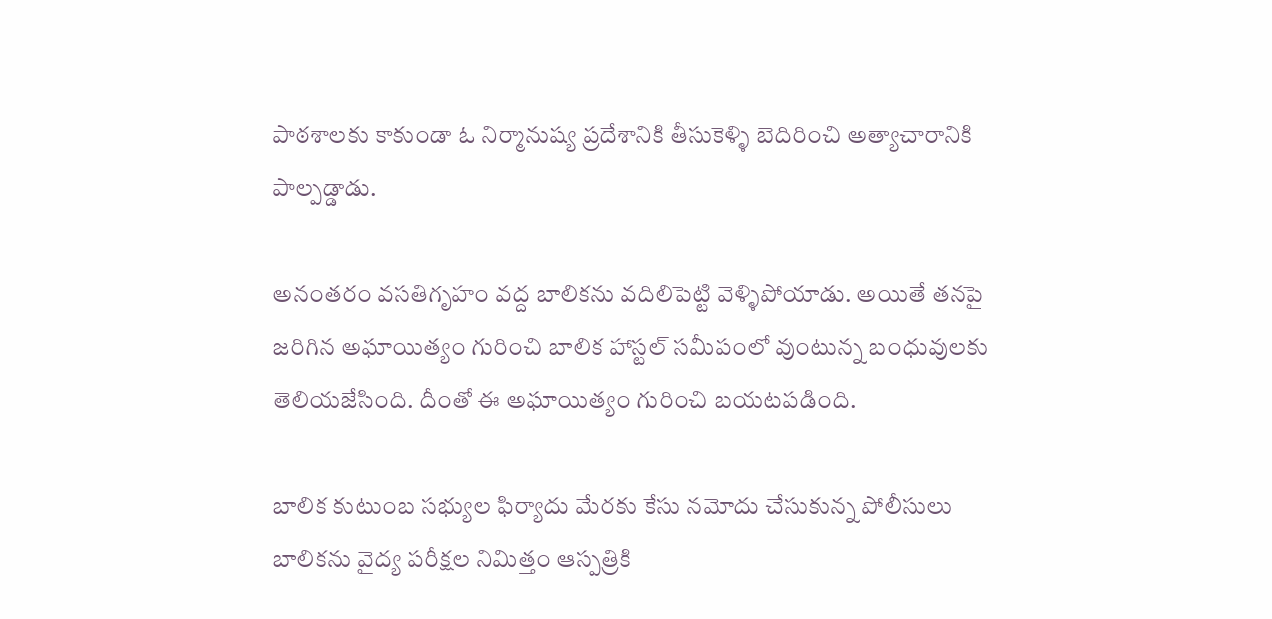పాఠశాలకు కాకుండా ఓ నిర్మానుష్య ప్రదేశానికి తీసుకెళ్ళి బెదిరించి అత్యాచారానికి పాల్పడ్డాడు.

అనంతరం వసతిగృహం వద్ద బాలికను వదిలిపెట్టి వెళ్ళిపోయాడు. అయితే తనపై జరిగిన అఘాయిత్యం గురించి బాలిక హాస్టల్ సమీపంలో వుంటున్న బంధువులకు తెలియజేసింది. దీంతో ఈ అఘాయిత్యం గురించి బయటపడింది.

బాలిక కుటుంబ సభ్యుల ఫిర్యాదు మేరకు కేసు నమోదు చేసుకున్న పోలీసులు బాలికను వైద్య పరీక్షల నిమిత్తం ఆస్పత్రికి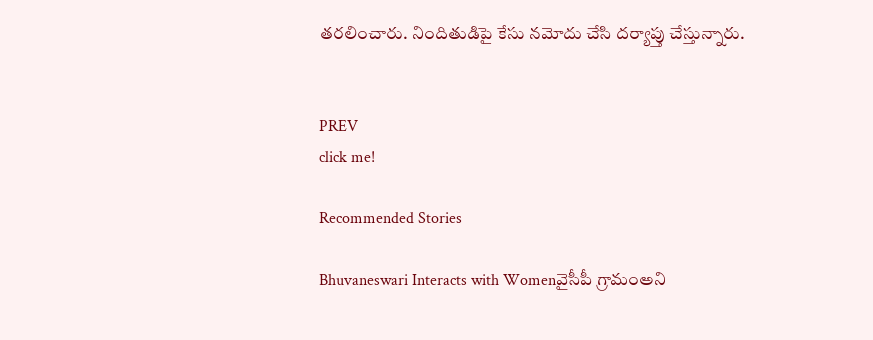తరలించారు. నిందితుడిపై కేసు నమోదు చేసి దర్యాప్తు చేస్తున్నారు.


PREV
click me!

Recommended Stories

Bhuvaneswari Interacts with Womenవైసీపీ గ్రామంఅని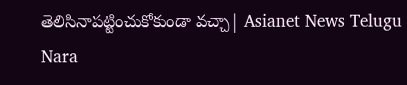తెలిసినాపట్టించుకోకుండా వచ్చా| Asianet News Telugu
Nara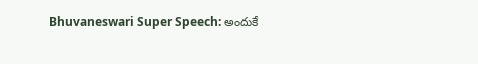Bhuvaneswari Super Speech: అందుకే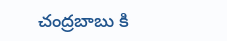చంద్రబాబు కి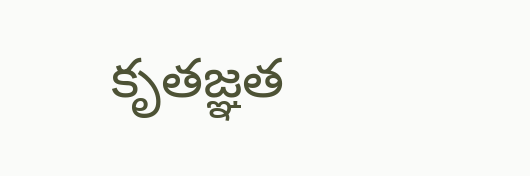కృతజ్ఞత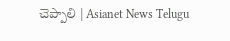చెప్పాలి | Asianet News Telugu